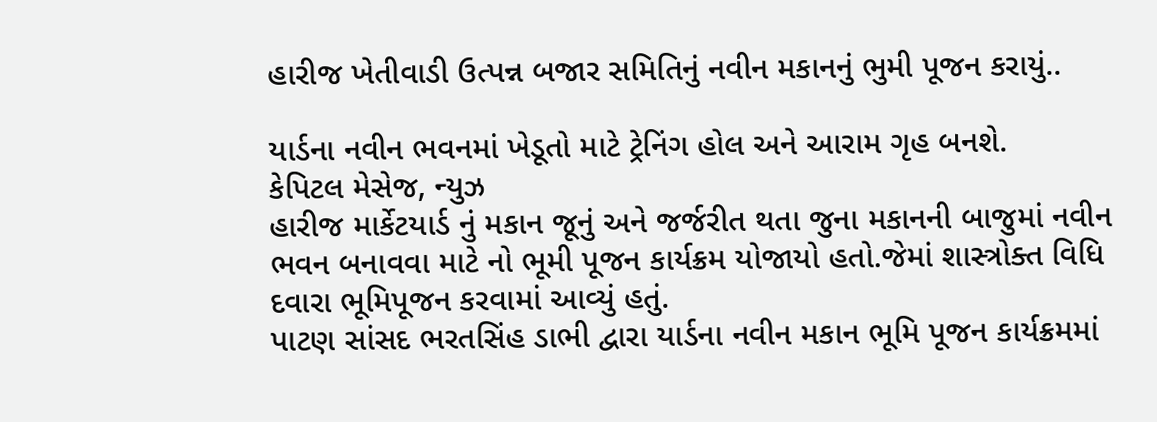હારીજ ખેતીવાડી ઉત્પન્ન બજાર સમિતિનું નવીન મકાનનું ભુમી પૂજન કરાયું..

યાર્ડના નવીન ભવનમાં ખેડૂતો માટે ટ્રેનિંગ હોલ અને આરામ ગૃહ બનશે.
કેપિટલ મેસેજ, ન્યુઝ
હારીજ માર્કેટયાર્ડ નું મકાન જૂનું અને જર્જરીત થતા જુના મકાનની બાજુમાં નવીન ભવન બનાવવા માટે નો ભૂમી પૂજન કાર્યક્રમ યોજાયો હતો.જેમાં શાસ્ત્રોક્ત વિધિ દવારા ભૂમિપૂજન કરવામાં આવ્યું હતું.
પાટણ સાંસદ ભરતસિંહ ડાભી દ્વારા યાર્ડના નવીન મકાન ભૂમિ પૂજન કાર્યક્રમમાં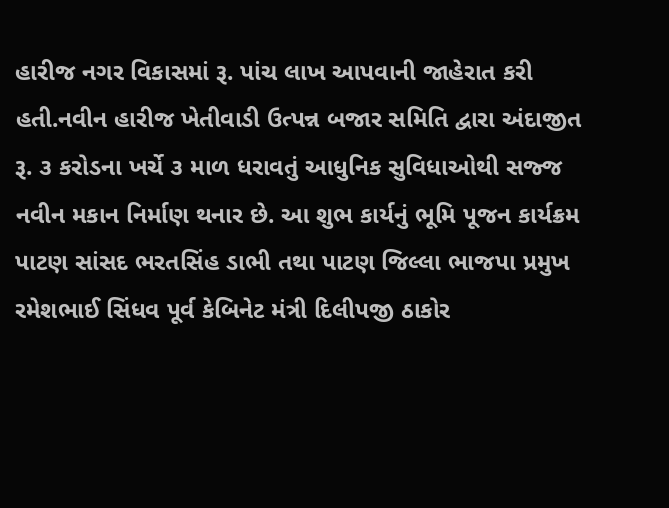હારીજ નગર વિકાસમાં રૂ. પાંચ લાખ આપવાની જાહેરાત કરી હતી.નવીન હારીજ ખેતીવાડી ઉત્પન્ન બજાર સમિતિ દ્વારા અંદાજીત રૂ. ૩ કરોડના ખર્ચે ૩ માળ ધરાવતું આધુનિક સુવિધાઓથી સજ્જ નવીન મકાન નિર્માણ થનાર છે. આ શુભ કાર્યનું ભૂમિ પૂજન કાર્યક્રમ પાટણ સાંસદ ભરતસિંહ ડાભી તથા પાટણ જિલ્લા ભાજપા પ્રમુખ રમેશભાઈ સિંધવ પૂર્વ કેબિનેટ મંત્રી દિલીપજી ઠાકોર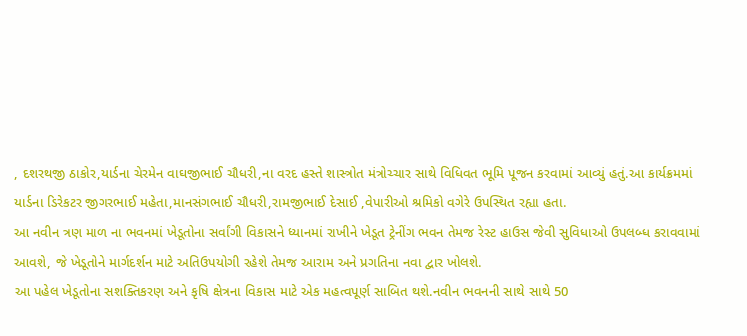, દશરથજી ઠાકોર,યાર્ડના ચેરમેન વાઘજીભાઈ ચૌધરી,ના વરદ હસ્તે શાસ્ત્રોત મંત્રોચ્ચાર સાથે વિધિવત ભૂમિ પૂજન કરવામાં આવ્યું હતું.આ કાર્યક્રમમાં યાર્ડના ડિરેકટર જીગરભાઈ મહેતા,માનસંગભાઈ ચૌધરી,રામજીભાઈ દેસાઈ ,વેપારીઓ શ્રમિકો વગેરે ઉપસ્થિત રહ્યા હતા.
આ નવીન ત્રણ માળ ના ભવનમાં ખેડૂતોના સર્વાંગી વિકાસને ધ્યાનમાં રાખીને ખેડૂત ટ્રેનીંગ ભવન તેમજ રેસ્ટ હાઉસ જેવી સુવિધાઓ ઉપલબ્ધ કરાવવામાં આવશે, જે ખેડૂતોને માર્ગદર્શન માટે અતિઉપયોગી રહેશે તેમજ આરામ અને પ્રગતિના નવા દ્વાર ખોલશે.
આ પહેલ ખેડૂતોના સશક્તિકરણ અને કૃષિ ક્ષેત્રના વિકાસ માટે એક મહત્વપૂર્ણ સાબિત થશે.નવીન ભવનની સાથે સાથે 50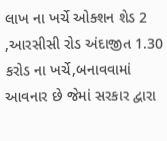લાખ ના ખર્ચે ઓક્શન શેડ 2 ,આરસીસી રોડ અંદાજીત 1.30 કરોડ ના ખર્ચે,બનાવવામાં આવનાર છે જેમાં સરકાર દ્વારા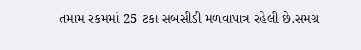તમામ રકમમાં 25 ટકા સબસીડી મળવાપાત્ર રહેલી છે.સમગ્ર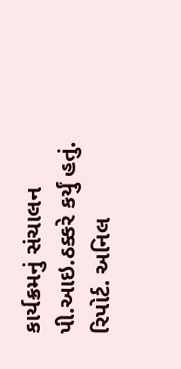કાર્યક્રમનું સંચાલન પી.આઇ.ઠક્કરે કર્યું હતું.
રિપોર્ટ. અનિલ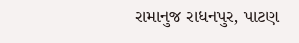રામાનુજ રાધનપુર, પાટણ